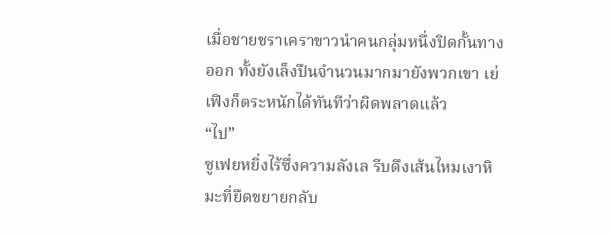เมื่อชายชราเคราขาวนำคนกลุ่มหนึ่งปิดกั้นทางออก ทั้งยังเล็งปืนจำนวนมากมายังพวกเขา เย่เฟิงก็ตระหนักได้ทันทีว่าผิดพลาดแล้ว
“ไป”
ซูเฟยหยิ่งไร้ซึ่งความลังเล รีบดึงเส้นไหมเงาหิมะที่ยืดขยายกลับ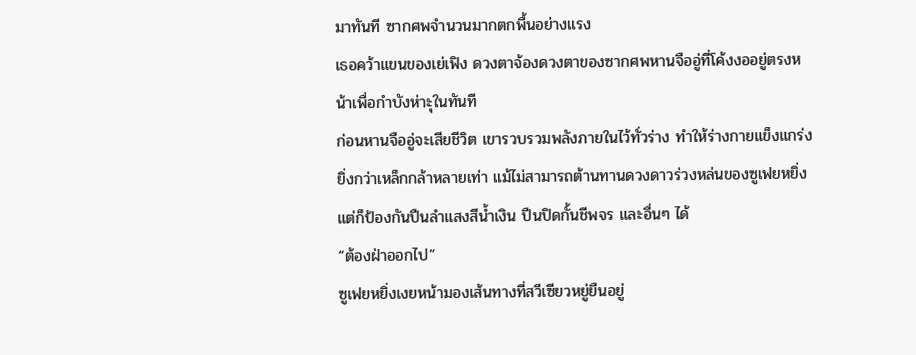มาทันที ซากศพจำนวนมากตกพื้นอย่างแรง
เธอคว้าแขนของเย่เฟิง ดวงตาจ้องดวงตาของซากศพหานจืออู่ที่โค้งงออยู่ตรงหน้าเพื่อกำบังห่าะุในทันที
ก่อนหานจืออู่จะเสียชีวิต เขารวบรวมพลังภายในไว้ทั่วร่าง ทำให้ร่างกายแข็งแกร่งยิ่งกว่าเหล็กกล้าหลายเท่า แม้ไม่สามารถต้านทานดวงดาวร่วงหล่นของซูเฟยหยิ่ง แต่ก็ป้องกันปืนลำแสงสีน้ำเงิน ปืนปิดกั้นชีพจร และอื่นๆ ได้
“ต้องฝ่าออกไป”
ซูเฟยหยิ่งเงยหน้ามองเส้นทางที่สวีเซียวหยู่ยืนอยู่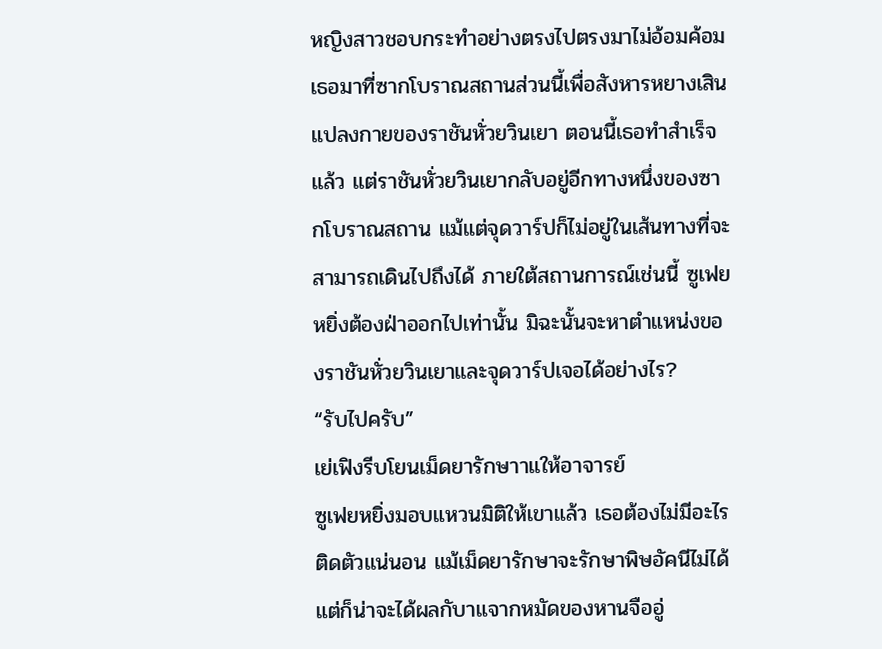หญิงสาวชอบกระทำอย่างตรงไปตรงมาไม่อ้อมค้อม เธอมาที่ซากโบราณสถานส่วนนี้เพื่อสังหารหยางเสินแปลงกายของราชันหั่วยวินเยา ตอนนี้เธอทำสำเร็จแล้ว แต่ราชันหั่วยวินเยากลับอยู่อีกทางหนึ่งของซากโบราณสถาน แม้แต่จุดวาร์ปก็ไม่อยู่ในเส้นทางที่จะสามารถเดินไปถึงได้ ภายใต้สถานการณ์เช่นนี้ ซูเฟยหยิ่งต้องฝ่าออกไปเท่านั้น มิฉะนั้นจะหาตำแหน่งของราชันหั่วยวินเยาและจุดวาร์ปเจอได้อย่างไร?
“รับไปครับ”
เย่เฟิงรีบโยนเม็ดยารักษาาแให้อาจารย์
ซูเฟยหยิ่งมอบแหวนมิติให้เขาแล้ว เธอต้องไม่มีอะไรติดตัวแน่นอน แม้เม็ดยารักษาจะรักษาพิษอัคนีไม่ได้ แต่ก็น่าจะได้ผลกับาแจากหมัดของหานจืออู่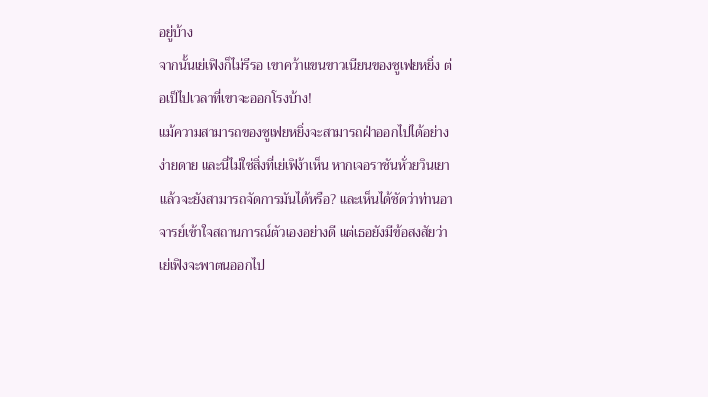อยู่บ้าง
จากนั้นเย่เฟิงก็ไม่รีรอ เขาคว้าแขนขาวเนียนของซูเฟยหยิ่ง ต่อเป็ไปเวลาที่เขาจะออกโรงบ้าง!
แม้ความสามารถของซูเฟยหยิ่งจะสามารถฝ่าออกไปได้อย่างง่ายดาย และนี่ไม่ใช่สิ่งที่เย่เฟิง้าเห็น หากเจอราชันหั่วยวินเยาแล้วจะยังสามารถจัดการมันได้หรือ? และเห็นได้ชัดว่าท่านอาจารย์เข้าใจสถานการณ์ตัวเองอย่างดี แต่เธอยังมีข้อสงสัยว่าเย่เฟิงจะพาตนออกไป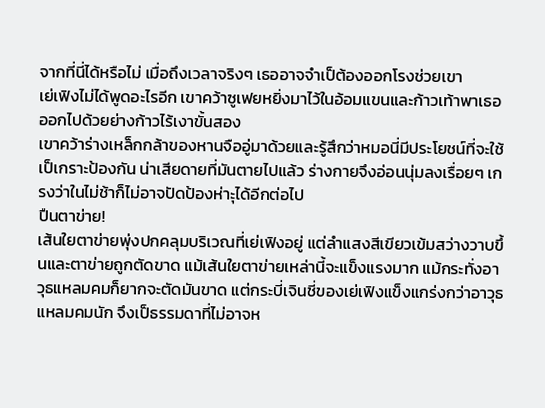จากที่นี่ได้หรือไม่ เมื่อถึงเวลาจริงๆ เธออาจจำเป็ต้องออกโรงช่วยเขา
เย่เฟิงไม่ได้พูดอะไรอีก เขาคว้าซูเฟยหยิ่งมาไว้ในอ้อมแขนและก้าวเท้าพาเธอออกไปด้วยย่างก้าวไร้เงาขั้นสอง
เขาคว้าร่างเหล็กกล้าของหานจืออู่มาด้วยและรู้สึกว่าหมอนี่มีประโยชน์ที่จะใช้เป็เกราะป้องกัน น่าเสียดายที่มันตายไปแล้ว ร่างกายจึงอ่อนนุ่มลงเรื่อยๆ เกรงว่าในไม่ช้าก็ไม่อาจปัดป้องห่าะุได้อีกต่อไป
ปืนตาข่าย!
เส้นใยตาข่ายพุ่งปกคลุมบริเวณที่เย่เฟิงอยู่ แต่ลำแสงสีเขียวเข้มสว่างวาบขึ้นและตาข่ายถูกตัดขาด แม้เส้นใยตาข่ายเหล่านี้จะแข็งแรงมาก แม้กระทั่งอาวุธแหลมคมก็ยากจะตัดมันขาด แต่กระบี่เจินชี่ของเย่เฟิงแข็งแกร่งกว่าอาวุธแหลมคมนัก จึงเป็ธรรมดาที่ไม่อาจห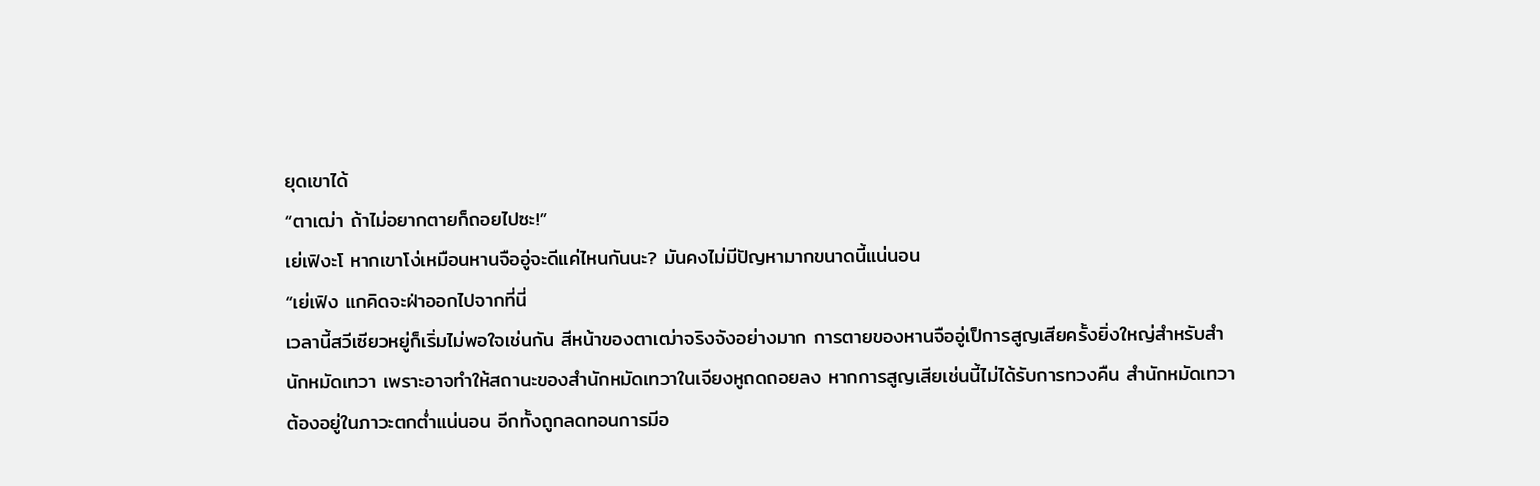ยุดเขาได้
“ตาเฒ่า ถ้าไม่อยากตายก็ถอยไปซะ!”
เย่เฟิงะโ หากเขาโง่เหมือนหานจืออู่จะดีแค่ไหนกันนะ? มันคงไม่มีปัญหามากขนาดนี้แน่นอน
“เย่เฟิง แกคิดจะฝ่าออกไปจากที่นี่
เวลานี้สวีเซียวหยู่ก็เริ่มไม่พอใจเช่นกัน สีหน้าของตาเฒ่าจริงจังอย่างมาก การตายของหานจืออู่เป็การสูญเสียครั้งยิ่งใหญ่สำหรับสำนักหมัดเทวา เพราะอาจทำให้สถานะของสำนักหมัดเทวาในเจียงหูถดถอยลง หากการสูญเสียเช่นนี้ไม่ได้รับการทวงคืน สำนักหมัดเทวาต้องอยู่ในภาวะตกต่ำแน่นอน อีกทั้งถูกลดทอนการมีอ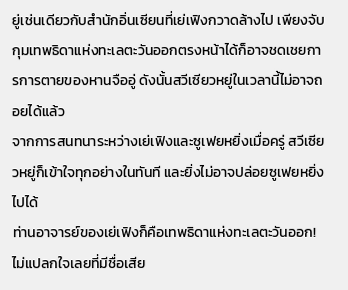ยู่เช่นเดียวกับสำนักอิ่นเซียนที่เย่เฟิงกวาดล้างไป เพียงจับกุมเทพธิดาแห่งทะเลตะวันออกตรงหน้าได้ก็อาจชดเชยการการตายของหานจืออู่ ดังนั้นสวีเซียวหยู่ในเวลานี้ไม่อาจถอยได้แล้ว
จากการสนทนาระหว่างเย่เฟิงและซูเฟยหยิ่งเมื่อครู่ สวีเซียวหยู่ก็เข้าใจทุกอย่างในทันที และยิ่งไม่อาจปล่อยซูเฟยหยิ่งไปได้
ท่านอาจารย์ของเย่เฟิงก็คือเทพธิดาแห่งทะเลตะวันออก!
ไม่แปลกใจเลยที่มีชื่อเสีย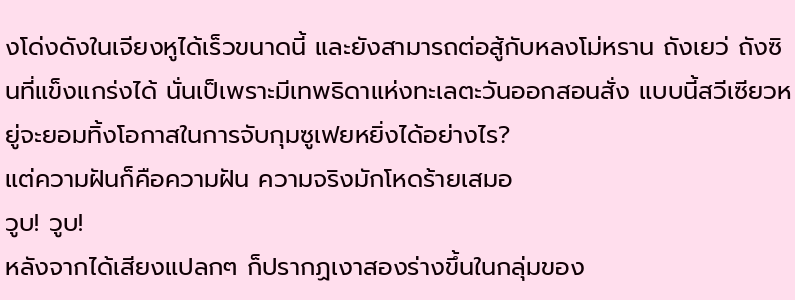งโด่งดังในเจียงหูได้เร็วขนาดนี้ และยังสามารถต่อสู้กับหลงโม่หราน ถังเยว่ ถังซินที่แข็งแกร่งได้ นั่นเป็เพราะมีเทพธิดาแห่งทะเลตะวันออกสอนสั่ง แบบนี้สวีเซียวหยู่จะยอมทิ้งโอกาสในการจับกุมซูเฟยหยิ่งได้อย่างไร?
แต่ความฝันก็คือความฝัน ความจริงมักโหดร้ายเสมอ
วูบ! วูบ!
หลังจากได้เสียงแปลกๆ ก็ปรากฏเงาสองร่างขึ้นในกลุ่มของ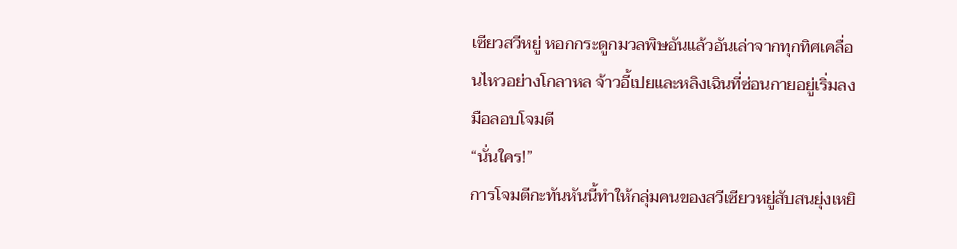เซียวสวีหยู่ หอกกระดูกมวลพิษอันแล้วอันเล่าจากทุกทิศเคลื่อนไหวอย่างโกลาหล จ้าวอี้เปยและหลิงเฉินที่ซ่อนกายอยู่เริ่มลงมือลอบโจมตี
“นั่นใคร!”
การโจมตีกะทันหันนี้ทำให้กลุ่มคนของสวีเซียวหยู่สับสนยุ่งเหยิ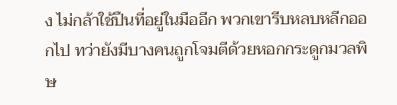ง ไม่กล้าใช้ปืนที่อยู่ในมืออีก พวกเขารีบหลบหลีกออกไป ทว่ายังมีบางคนถูกโจมตีด้วยหอกกระดูกมวลพิษ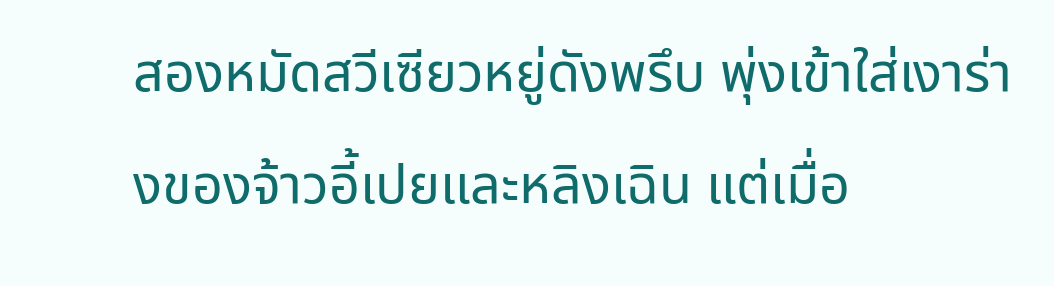สองหมัดสวีเซียวหยู่ดังพรึบ พุ่งเข้าใส่เงาร่างของจ้าวอี้เปยและหลิงเฉิน แต่เมื่อ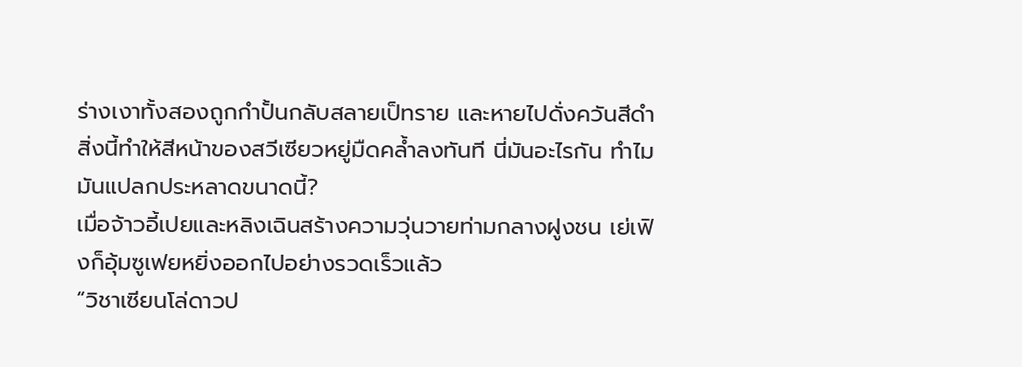ร่างเงาทั้งสองถูกกำปั้นกลับสลายเป็ทราย และหายไปดั่งควันสีดำ สิ่งนี้ทำให้สีหน้าของสวีเซียวหยู่มืดคล้ำลงทันที นี่มันอะไรกัน ทำไมมันแปลกประหลาดขนาดนี้?
เมื่อจ้าวอี้เปยและหลิงเฉินสร้างความวุ่นวายท่ามกลางฝูงชน เย่เฟิงก็อุ้มซูเฟยหยิ่งออกไปอย่างรวดเร็วแล้ว
“วิชาเซียนโล่ดาวป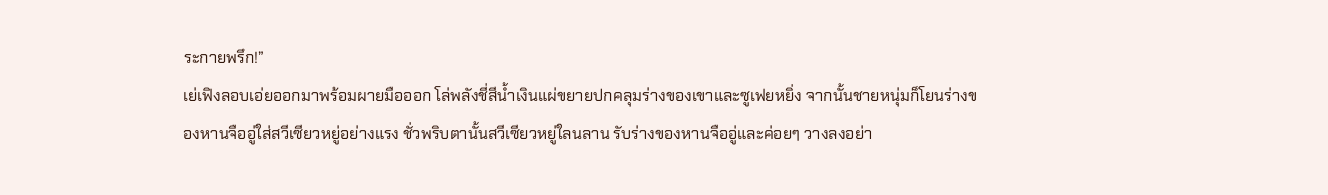ระกายพรึก!”
เย่เฟิงลอบเอ่ยออกมาพร้อมผายมือออก โล่พลังชี่สีน้ำเงินแผ่ขยายปกคลุมร่างของเขาและซูเฟยหยิ่ง จากนั้นชายหนุ่มก็โยนร่างของหานจืออู่ใส่สวีเซียวหยู่อย่างแรง ชั่วพริบตานั้นสวีเซียวหยู่ใลนลาน รับร่างของหานจืออู่และค่อยๆ วางลงอย่า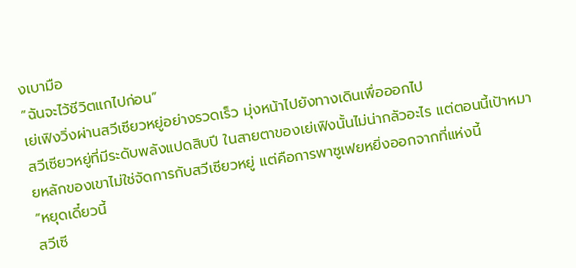งเบามือ
“ฉันจะไว้ชีวิตแกไปก่อน”
เย่เฟิงวิ่งผ่านสวีเซียวหยู่อย่างรวดเร็ว มุ่งหน้าไปยังทางเดินเพื่อออกไป
สวีเซียวหยู่ที่มีระดับพลังแปดสิบปี ในสายตาของเย่เฟิงนั้นไม่น่ากลัวอะไร แต่ตอนนี้เป้าหมายหลักของเขาไม่ใช่จัดการกับสวีเซียวหยู่ แต่คือการพาซูเฟยหยิ่งออกจากที่แห่งนี้
“หยุดเดี๋ยวนี้
สวีเซี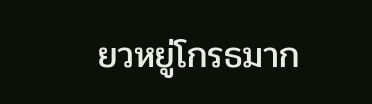ยวหยู่โกรธมาก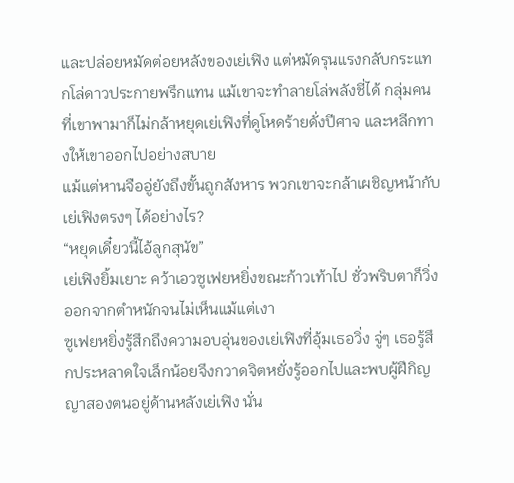และปล่อยหมัดต่อยหลังของเย่เฟิง แต่หมัดรุนแรงกลับกระแทกโล่ดาวประกายพรึกแทน แม้เขาจะทำลายโล่พลังชี่ได้ กลุ่มคนที่เขาพามาก็ไม่กล้าหยุดเย่เฟิงที่ดูโหดร้ายดั่งปีศาจ และหลีกทางให้เขาออกไปอย่างสบาย
แม้แต่หานจืออู่ยังถึงขั้นถูกสังหาร พวกเขาจะกล้าเผชิญหน้ากับเย่เฟิงตรงๆ ได้อย่างไร?
“หยุดเดี๋ยวนี้ไอ้ลูกสุนัข”
เย่เฟิงยิ้มเยาะ คว้าเอวซูเฟยหยิ่งขณะก้าวเท้าไป ชั่วพริบตาก็วิ่งออกจากตำหนักจนไม่เห็นแม้แต่เงา
ซูเฟยหยิ่งรู้สึกถึงความอบอุ่นของเย่เฟิงที่อุ้มเธอวิ่ง จู่ๆ เธอรู้สึกประหลาดใจเล็กน้อยจึงกวาดจิตหยั่งรู้ออกไปและพบผู้ฝึกิญญาสองตนอยู่ด้านหลังเย่เฟิง นั่น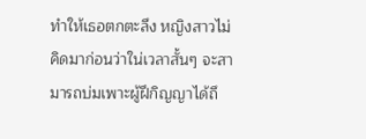ทำให้เธอตกตะลึง หญิงสาวไม่คิดมาก่อนว่าใน่เวลาสั้นๆ จะสามารถบ่มเพาะผู้ฝึกิญญาได้ถึ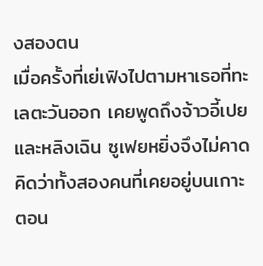งสองตน
เมื่อครั้งที่เย่เฟิงไปตามหาเธอที่ทะเลตะวันออก เคยพูดถึงจ้าวอี้เปยและหลิงเฉิน ซูเฟยหยิ่งจึงไม่คาดคิดว่าทั้งสองคนที่เคยอยู่บนเกาะตอน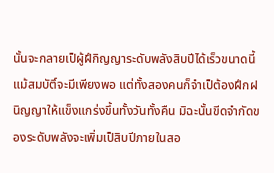นั้นจะกลายเป็ผู้ฝึกิญญาระดับพลังสิบปีได้เร็วขนาดนี้ แม้สมบัติ์จะมีเพียงพอ แต่ทั้งสองคนก็จำเป็ต้องฝึกฝนิญญาให้แข็งแกร่งขึ้นทั้งวันทั้งคืน มิฉะนั้นขีดจำกัดของระดับพลังจะเพิ่มเป็สิบปีภายในสอ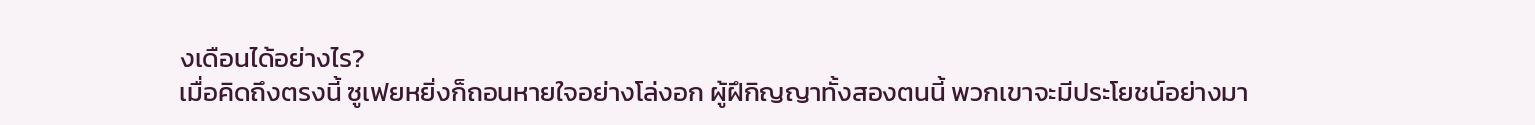งเดือนได้อย่างไร?
เมื่อคิดถึงตรงนี้ ซูเฟยหยิ่งก็ถอนหายใจอย่างโล่งอก ผู้ฝึกิญญาทั้งสองตนนี้ พวกเขาจะมีประโยชน์อย่างมา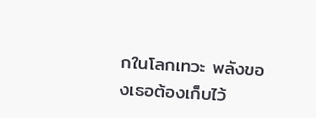กในโลกเทวะ พลังของเธอต้องเก็บไว้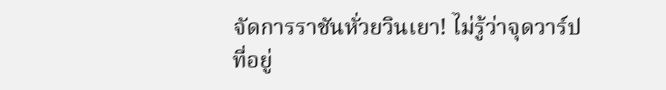จัดการราชันหั่วยวินเยา! ไม่รู้ว่าจุดวาร์ปที่อยู่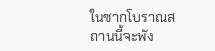ในซากโบราณสถานนี้จะพัง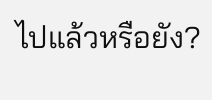ไปแล้วหรือยัง?